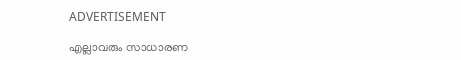ADVERTISEMENT

എല്ലാവരും സാധാരണ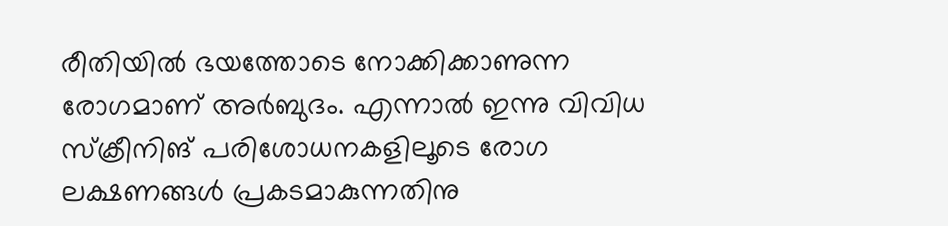രീതിയില്‍ ഭയത്തോടെ നോക്കിക്കാണുന്ന രോഗമാണ് അര്‍ബുദം. എന്നാൽ ഇന്നു വിവിധ സ്ക്രീനിങ് പരിശോധനകളിലൂടെ രോഗ ലക്ഷണങ്ങള്‍ പ്രകടമാകുന്നതിനു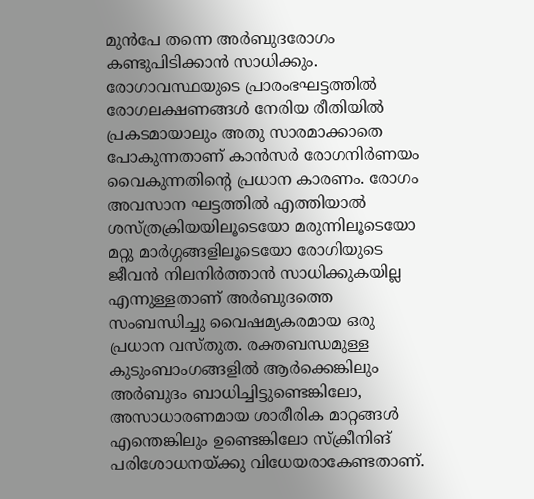മുൻപേ തന്നെ അര്‍ബുദരോഗം കണ്ടുപിടിക്കാന്‍ സാധിക്കും. രോഗാവസ്ഥയുടെ പ്രാരംഭഘട്ടത്തില്‍ രോഗലക്ഷണങ്ങള്‍ നേരിയ രീതിയില്‍ പ്രകടമായാലും അതു സാരമാക്കാതെ പോകുന്നതാണ് കാന്‍സര്‍ രോഗനിര്‍ണയം വൈകുന്നതിന്റെ പ്രധാന കാരണം. രോഗം അവസാന ഘട്ടത്തില്‍ എത്തിയാല്‍ ശസ്ത്രക്രിയയിലൂടെയോ മരുന്നിലൂടെയോ മറ്റു മാര്‍ഗ്ഗങ്ങളിലൂടെയോ രോഗിയുടെ ജീവന്‍ നിലനിര്‍ത്താന്‍ സാധിക്കുകയില്ല എന്നുള്ളതാണ് അര്‍ബുദത്തെ സംബന്ധിച്ചു വൈഷമ്യകരമായ ഒരു പ്രധാന വസ്തുത. രക്തബന്ധമുള്ള കുടുംബാംഗങ്ങളില്‍ ആര്‍ക്കെങ്കിലും അര്‍ബുദം ബാധിച്ചിട്ടുണ്ടെങ്കിലോ, അസാധാരണമായ ശാരീരിക മാറ്റങ്ങള്‍ എന്തെങ്കിലും ഉണ്ടെങ്കിലോ സ്ക്രീനിങ് പരിശോധനയ്ക്കു വിധേയരാകേണ്ടതാണ്.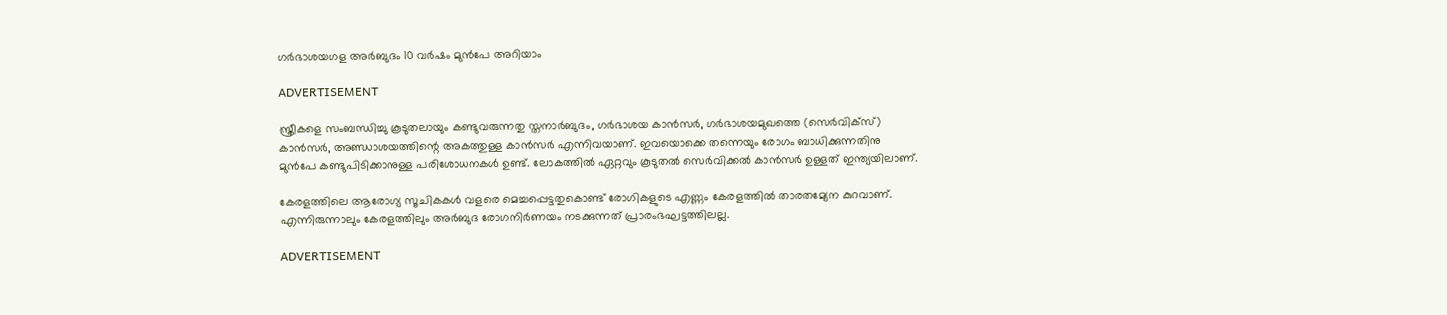ഗർഭാശയഗള അർബുദം 10 വർഷം മുൻപേ അറിയാം

ADVERTISEMENT

സ്ത്രീകളെ സംബന്ധിച്ചു കൂടുതലായും കണ്ടുവരുന്നതു സ്തനാര്‍ബുദം, ഗര്‍ഭാശയ കാന്‍സര്‍, ഗര്‍ഭാശയമുഖത്തെ (സെര്‍വിക്‌സ്) കാന്‍സര്‍, അണ്ഡാശയത്തിന്റെ അകത്തുള്ള കാന്‍സര്‍ എന്നിവയാണ്. ഇവയൊക്കെ തന്നെയും രോഗം ബാധിക്കുന്നതിനു മുൻപേ കണ്ടുപിടിക്കാനുള്ള പരിശോധനകള്‍ ഉണ്ട്. ലോകത്തില്‍ ഏറ്റവും കൂടുതല്‍ സെര്‍വിക്കല്‍ കാന്‍സര്‍ ഉള്ളത് ഇന്ത്യയിലാണ്.

കേരളത്തിലെ ആരോഗ്യ സൂചികകള്‍ വളരെ മെച്ചപ്പെട്ടതുകൊണ്ട് രോഗികളുടെ എണ്ണം കേരളത്തില്‍ താരതമ്യേന കുറവാണ്. എന്നിരുന്നാലും കേരളത്തിലും അര്‍ബുദ രോഗനിര്‍ണയം നടക്കുന്നത് പ്രാരംഭഘട്ടത്തിലല്ല.

ADVERTISEMENT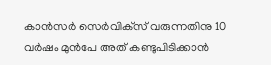കാന്‍സര്‍ സെർവിക്‌സ് വരുന്നതിനു 10 വര്‍ഷം മുൻപേ അത് കണ്ടുപിടിക്കാന്‍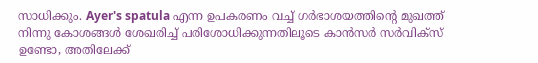സാധിക്കും. Ayer's spatula എന്ന ഉപകരണം വച്ച് ഗര്‍ഭാശയത്തിന്റെ മുഖത്ത് നിന്നു കോശങ്ങള്‍ ശേഖരിച്ച് പരിശോധിക്കുന്നതിലൂടെ കാന്‍സര്‍ സര്‍വിക്‌സ് ഉണ്ടോ, അതിലേക്ക്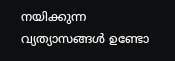നയിക്കുന്ന വ്യത്യാസങ്ങള്‍ ഉണ്ടോ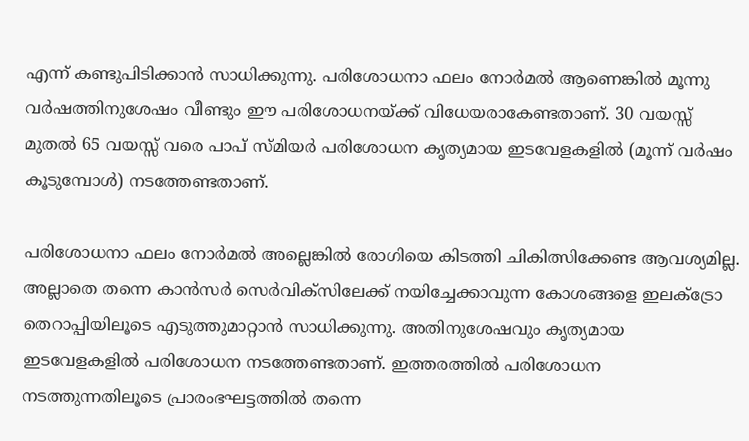എന്ന് കണ്ടുപിടിക്കാന്‍ സാധിക്കുന്നു. പരിശോധനാ ഫലം നോര്‍മല്‍ ആണെങ്കില്‍ മൂന്നു വര്‍ഷത്തിനുശേഷം വീണ്ടും ഈ പരിശോധനയ്ക്ക് വിധേയരാകേണ്ടതാണ്. 30 വയസ്സ് മുതല്‍ 65 വയസ്സ് വരെ പാപ് സ്മിയര്‍ പരിശോധന കൃത്യമായ ഇടവേളകളില്‍ (മൂന്ന് വര്‍ഷം കൂടുമ്പോള്‍) നടത്തേണ്ടതാണ്.

പരിശോധനാ ഫലം നോര്‍മല്‍ അല്ലെങ്കില്‍ രോഗിയെ കിടത്തി ചികിത്സിക്കേണ്ട ആവശ്യമില്ല. അല്ലാതെ തന്നെ കാന്‍സര്‍ സെര്‍വിക്‌സിലേക്ക് നയിച്ചേക്കാവുന്ന കോശങ്ങളെ ഇലക്ട്രോ തെറാപ്പിയിലൂടെ എടുത്തുമാറ്റാന്‍ സാധിക്കുന്നു. അതിനുശേഷവും കൃത്യമായ ഇടവേളകളില്‍ പരിശോധന നടത്തേണ്ടതാണ്. ഇത്തരത്തില്‍ പരിശോധന നടത്തുന്നതിലൂടെ പ്രാരംഭഘട്ടത്തില്‍ തന്നെ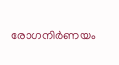രോഗനിര്‍ണയം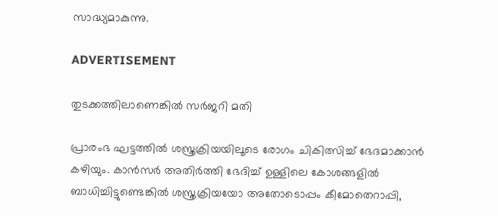സാദ്ധ്യമാകുന്നു.

ADVERTISEMENT

തുടക്കത്തിലാണെങ്കിൽ സർജറി മതി

പ്രാരംഭ ഘട്ടത്തില്‍ ശസ്ത്രക്രിയയിലൂടെ രോഗം ചികിത്സിച്ച് ഭേദമാക്കാന്‍ കഴിയും. കാന്‍സര്‍ അതിര്‍ത്തി ഭേദിച്ച് ഉള്ളിലെ കോശങ്ങളില്‍ ബാധിച്ചിട്ടുണ്ടെങ്കില്‍ ശസ്ത്രക്രിയയോ അതോടൊപ്പം കീമോതെറാപ്പി,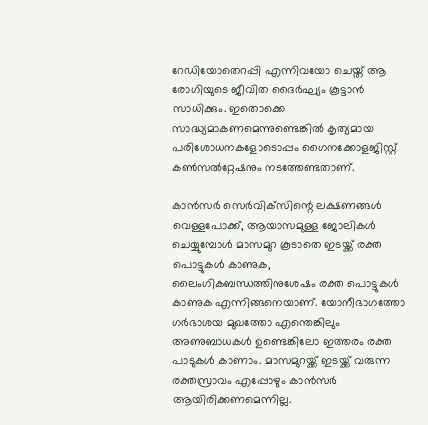റേഡിയോതെറപ്പി എന്നിവയോ ചെയ്ത് ആ രോഗിയുടെ ജീവിത ദൈര്‍ഘ്യം കൂട്ടാന്‍ സാധിക്കും. ഇതൊക്കെ സാദ്ധ്യമാകണമെന്നുണ്ടെങ്കില്‍ കൃത്യമായ പരിശോധനകളോടൊപ്പം ഗൈനക്കോളജിസ്റ്റ് കണ്‍സൽറ്റേഷനും നടത്തേണ്ടതാണ്.

കാന്‍സര്‍ സെർവിക്‌സിന്റെ ലക്ഷണങ്ങള്‍ വെള്ളപോക്ക്, ആയാസമുള്ള ജോലികള്‍ ചെയ്യുമ്പോള്‍ മാസമുറ കൂടാതെ ഇടയ്ക്ക് രക്ത പൊട്ടുകള്‍ കാണുക, ലൈംഗികബന്ധത്തിനുശേഷം രക്ത പൊട്ടുകള്‍ കാണുക എന്നിങ്ങനെയാണ്. യോനീഭാഗത്തോ ഗര്‍ഭാശയ മുഖത്തോ എന്തെങ്കിലും അണുബാധകള്‍ ഉണ്ടെങ്കിലോ ഇത്തരം രക്ത പാടുകള്‍ കാണാം. മാസമുറയ്ക്ക് ഇടയ്ക്ക് വരുന്ന രക്തസ്രാവം എപ്പോഴും കാന്‍സര്‍ ആയിരിക്കണമെന്നില്ല.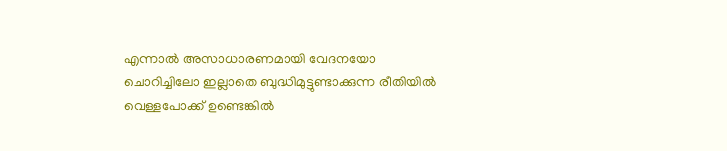എന്നാല്‍ അസാധാരണമായി വേദനയോ ചൊറിച്ചിലോ ഇല്ലാതെ ബുദ്ധിമുട്ടുണ്ടാക്കുന്ന രീതിയില്‍ വെള്ളപോക്ക് ഉണ്ടെങ്കില്‍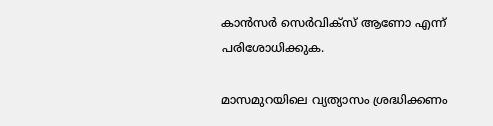കാന്‍സര്‍ സെര്‍വിക്‌സ് ആണോ എന്ന് പരിശോധിക്കുക.

മാസമുറയിലെ വ്യത്യാസം ശ്രദ്ധിക്കണം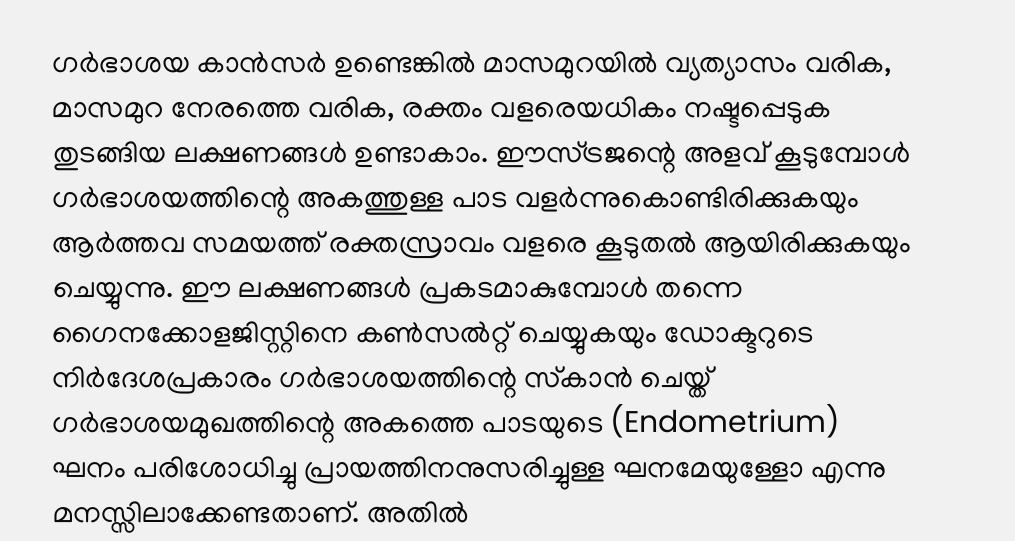ഗര്‍ഭാശയ കാന്‍സര്‍ ഉണ്ടെങ്കില്‍ മാസമുറയില്‍ വ്യത്യാസം വരിക, മാസമുറ നേരത്തെ വരിക, രക്തം വളരെയധികം നഷ്ടപ്പെടുക തുടങ്ങിയ ലക്ഷണങ്ങള്‍ ഉണ്ടാകാം. ഈസ്ട്രജന്റെ അളവ് കൂടുമ്പോള്‍ ഗര്‍ഭാശയത്തിന്റെ അകത്തുള്ള പാട വളര്‍ന്നുകൊണ്ടിരിക്കുകയും ആര്‍ത്തവ സമയത്ത് രക്തസ്രാവം വളരെ കൂടുതല്‍ ആയിരിക്കുകയും ചെയ്യുന്നു. ഈ ലക്ഷണങ്ങള്‍ പ്രകടമാകുമ്പോള്‍ തന്നെ ഗൈനക്കോളജിസ്റ്റിനെ കണ്‍സൽറ്റ് ചെയ്യുകയും ഡോക്ടറുടെ നിര്‍ദേശപ്രകാരം ഗര്‍ഭാശയത്തിന്റെ സ്‌കാന്‍ ചെയ്ത് ഗര്‍ഭാശയമുഖത്തിന്റെ അകത്തെ പാടയുടെ (Endometrium) ഘനം പരിശോധിച്ചു പ്രായത്തിനനുസരിച്ചുള്ള ഘനമേയുള്ളോ എന്നു മനസ്സിലാക്കേണ്ടതാണ്. അതില്‍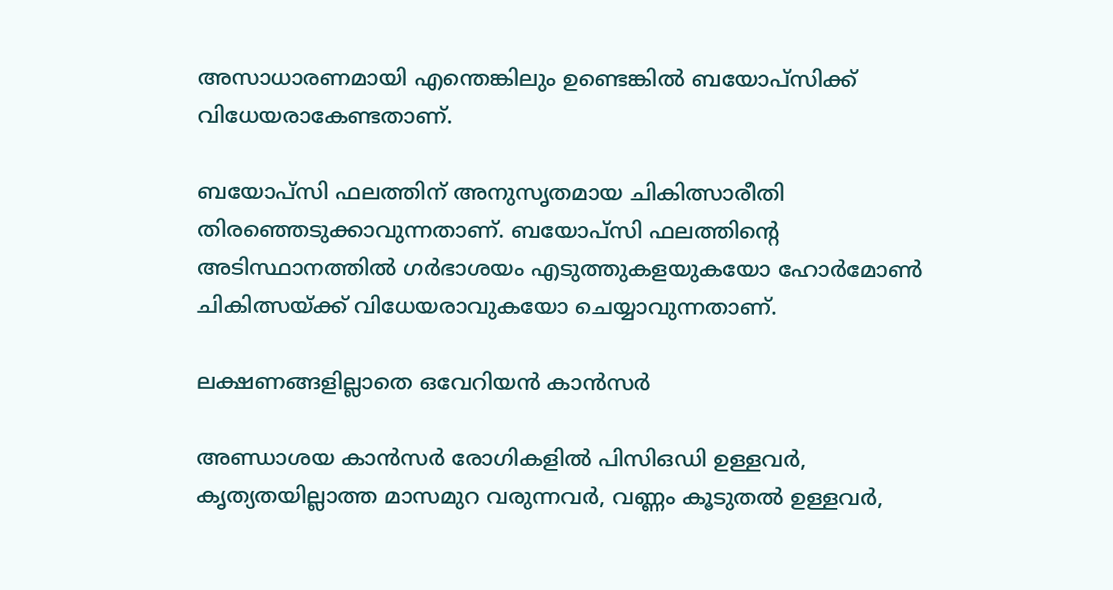അസാധാരണമായി എന്തെങ്കിലും ഉണ്ടെങ്കില്‍ ബയോപ്‌സിക്ക് വിധേയരാകേണ്ടതാണ്.

ബയോപ്‌സി ഫലത്തിന് അനുസൃതമായ ചികിത്സാരീതി തിരഞ്ഞെടുക്കാവുന്നതാണ്. ബയോപ്‌സി ഫലത്തിന്റെ അടിസ്ഥാനത്തില്‍ ഗര്‍ഭാശയം എടുത്തുകളയുകയോ ഹോര്‍മോണ്‍ ചികിത്സയ്ക്ക് വിധേയരാവുകയോ ചെയ്യാവുന്നതാണ്.

ലക്ഷണങ്ങളില്ലാതെ ഒവേറിയൻ കാൻസർ

അണ്ഡാശയ കാന്‍സര്‍ രോഗികളില്‍ പിസിഒഡി ഉള്ളവര്‍, കൃത്യതയില്ലാത്ത മാസമുറ വരുന്നവര്‍, വണ്ണം കൂടുതല്‍ ഉള്ളവര്‍,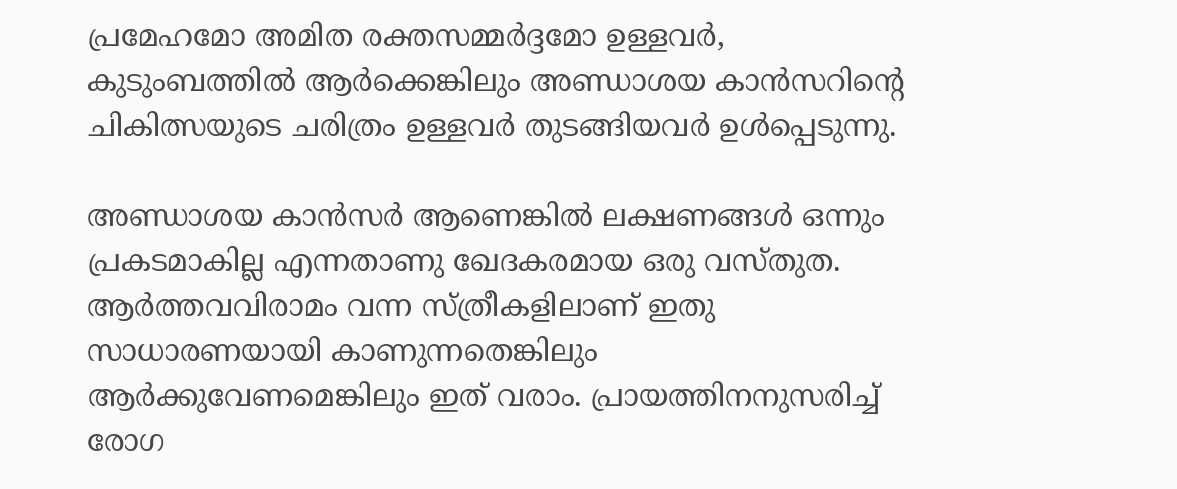പ്രമേഹമോ അമിത രക്തസമ്മര്‍ദ്ദമോ ഉള്ളവര്‍, കുടുംബത്തില്‍ ആര്‍ക്കെങ്കിലും അണ്ഡാശയ കാന്‍സറിന്റെ ചികിത്സയുടെ ചരിത്രം ഉള്ളവര്‍ തുടങ്ങിയവര്‍ ഉള്‍പ്പെടുന്നു.

അണ്ഡാശയ കാന്‍സര്‍ ആണെങ്കില്‍ ലക്ഷണങ്ങള്‍ ഒന്നും പ്രകടമാകില്ല എന്നതാണു ഖേദകരമായ ഒരു വസ്തുത. ആര്‍ത്തവവിരാമം വന്ന സ്ത്രീകളിലാണ് ഇതു സാധാരണയായി കാണുന്നതെങ്കിലും ആര്‍ക്കുവേണമെങ്കിലും ഇത് വരാം. പ്രായത്തിനനുസരിച്ച് രോഗ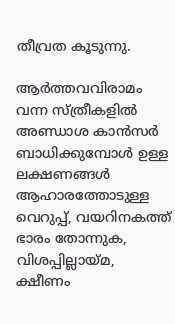തീവ്രത കൂടുന്നു.

ആര്‍ത്തവവിരാമം വന്ന സ്ത്രീകളില്‍ അണ്ഡാശ കാന്‍സര്‍ ബാധിക്കുമ്പോള്‍ ഉള്ള ലക്ഷണങ്ങള്‍ ആഹാരത്തോടുള്ള വെറുപ്പ്, വയറിനകത്ത് ഭാരം തോന്നുക, വിശപ്പില്ലായ്മ, ക്ഷീണം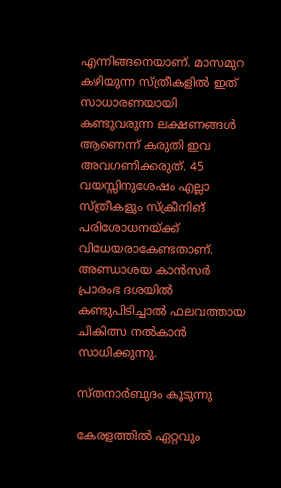എന്നിങ്ങനെയാണ്. മാസമുറ കഴിയുന്ന സ്ത്രീകളില്‍ ഇത് സാധാരണയായി കണ്ടുവരുന്ന ലക്ഷണങ്ങള്‍ ആണെന്ന് കരുതി ഇവ അവഗണിക്കരുത്. 45 വയസ്സിനുശേഷം എല്ലാ സ്ത്രീകളും സ്‌ക്രീനിങ് പരിശോധനയ്ക്ക് വിധേയരാകേണ്ടതാണ്. അണ്ഡാശയ കാന്‍സര്‍ പ്രാരംഭ ദശയില്‍ കണ്ടുപിടിച്ചാല്‍ ഫലവത്തായ ചികിത്സ നല്‍കാന്‍ സാധിക്കുന്നു.

സ്തനാര്‍ബുദം കൂടുന്നു

കേരളത്തില്‍ ഏറ്റവും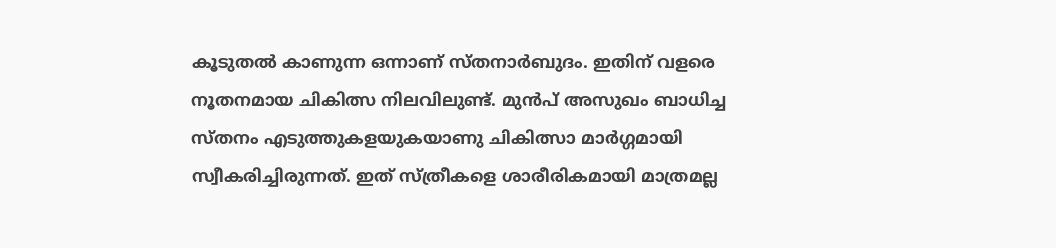കൂടുതല്‍ കാണുന്ന ഒന്നാണ് സ്തനാര്‍ബുദം. ഇതിന് വളരെ നൂതനമായ ചികിത്സ നിലവിലുണ്ട്. മുൻപ് അസുഖം ബാധിച്ച സ്തനം എടുത്തുകളയുകയാണു ചികിത്സാ മാര്‍ഗ്ഗമായി സ്വീകരിച്ചിരുന്നത്. ഇത് സ്ത്രീകളെ ശാരീരികമായി മാത്രമല്ല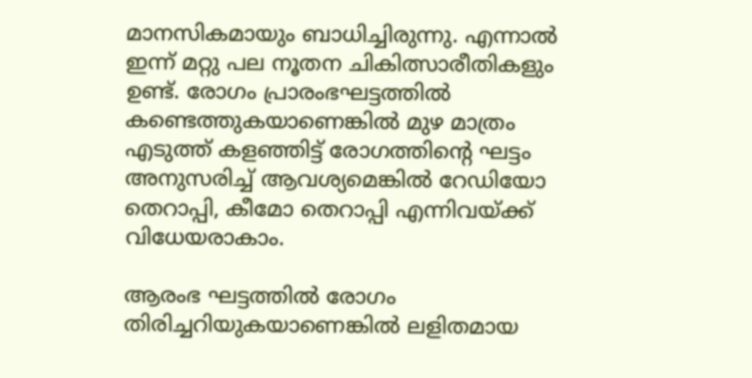മാനസികമായും ബാധിച്ചിരുന്നു. എന്നാല്‍ ഇന്ന് മറ്റു പല നൂതന ചികിത്സാരീതികളും ഉണ്ട്. രോഗം പ്രാരംഭഘട്ടത്തില്‍ കണ്ടെത്തുകയാണെങ്കില്‍ മുഴ മാത്രം എടുത്ത് കളഞ്ഞിട്ട് രോഗത്തിന്റെ ഘട്ടം അനുസരിച്ച് ആവശ്യമെങ്കില്‍ റേഡിയോ തെറാപ്പി, കീമോ തെറാപ്പി എന്നിവയ്ക്ക് വിധേയരാകാം.

ആരംഭ ഘട്ടത്തില്‍ രോഗം തിരിച്ചറിയുകയാണെങ്കില്‍ ലളിതമായ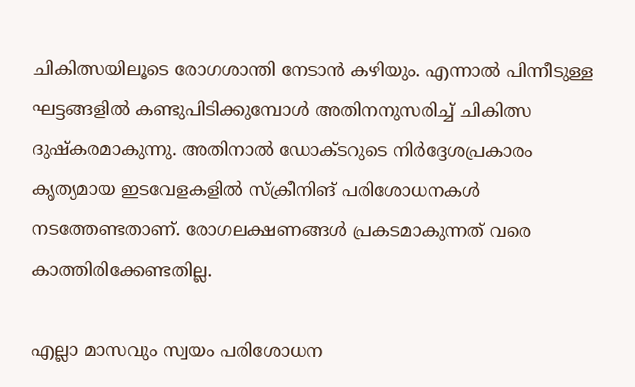ചികിത്സയിലൂടെ രോഗശാന്തി നേടാന്‍ കഴിയും. എന്നാല്‍ പിന്നീടുള്ള ഘട്ടങ്ങളില്‍ കണ്ടുപിടിക്കുമ്പോള്‍ അതിനനുസരിച്ച് ചികിത്സ ദുഷ്‌കരമാകുന്നു. അതിനാല്‍ ഡോക്ടറുടെ നിര്‍ദ്ദേശപ്രകാരം കൃത്യമായ ഇടവേളകളില്‍ സ്‌ക്രീനിങ് പരിശോധനകള്‍ നടത്തേണ്ടതാണ്. രോഗലക്ഷണങ്ങള്‍ പ്രകടമാകുന്നത് വരെ കാത്തിരിക്കേണ്ടതില്ല.

എല്ലാ മാസവും സ്വയം പരിശോധന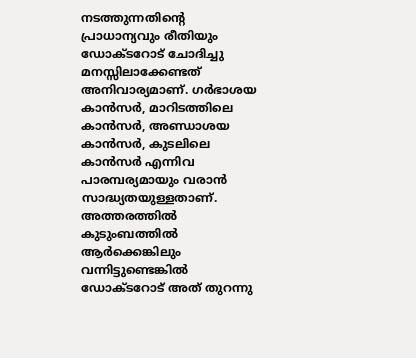നടത്തുന്നതിന്റെ പ്രാധാന്യവും രീതിയും ഡോക്ടറോട് ചോദിച്ചു മനസ്സിലാക്കേണ്ടത് അനിവാര്യമാണ്. ഗര്‍ഭാശയ കാന്‍സര്‍, മാറിടത്തിലെ കാന്‍സര്‍, അണ്ഡാശയ കാന്‍സര്‍, കുടലിലെ കാന്‍സര്‍ എന്നിവ പാരമ്പര്യമായും വരാന്‍ സാദ്ധ്യതയുള്ളതാണ്. അത്തരത്തില്‍ കുടുംബത്തില്‍ ആര്‍ക്കെങ്കിലും വന്നിട്ടുണ്ടെങ്കില്‍ ഡോക്ടറോട് അത് തുറന്നു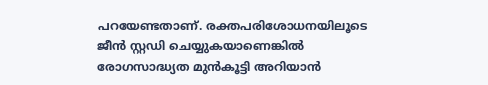പറയേണ്ടതാണ്. രക്തപരിശോധനയിലൂടെ ജീന്‍ സ്റ്റഡി ചെയ്യുകയാണെങ്കില്‍ രോഗസാദ്ധ്യത മുന്‍കൂട്ടി അറിയാന്‍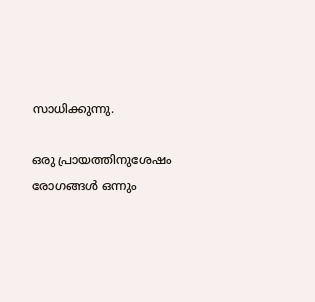സാധിക്കുന്നു.

ഒരു പ്രായത്തിനുശേഷം രോഗങ്ങള്‍ ഒന്നും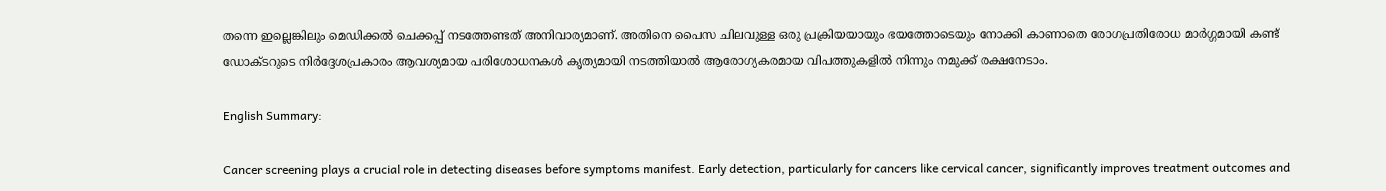തന്നെ ഇല്ലെങ്കിലും മെഡിക്കല്‍ ചെക്കപ്പ് നടത്തേണ്ടത് അനിവാര്യമാണ്. അതിനെ പൈസ ചിലവുള്ള ഒരു പ്രക്രിയയായും ഭയത്തോടെയും നോക്കി കാണാതെ രോഗപ്രതിരോധ മാര്‍ഗ്ഗമായി കണ്ട് ഡോക്ടറുടെ നിര്‍ദ്ദേശപ്രകാരം ആവശ്യമായ പരിശോധനകള്‍ കൃത്യമായി നടത്തിയാല്‍ ആരോഗ്യകരമായ വിപത്തുകളില്‍ നിന്നും നമുക്ക് രക്ഷനേടാം.

English Summary:

Cancer screening plays a crucial role in detecting diseases before symptoms manifest. Early detection, particularly for cancers like cervical cancer, significantly improves treatment outcomes and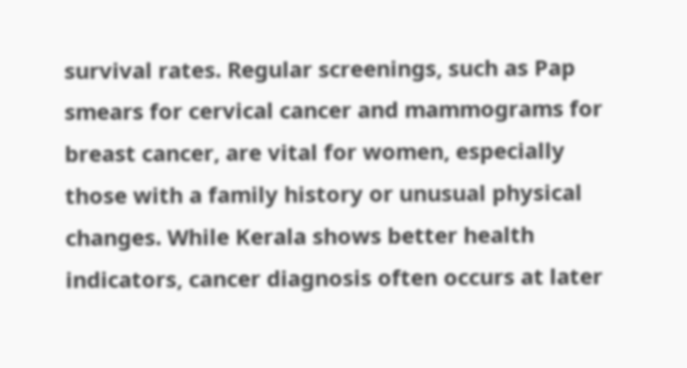survival rates. Regular screenings, such as Pap smears for cervical cancer and mammograms for breast cancer, are vital for women, especially those with a family history or unusual physical changes. While Kerala shows better health indicators, cancer diagnosis often occurs at later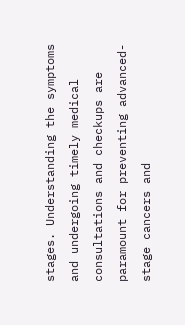stages. Understanding the symptoms and undergoing timely medical consultations and checkups are paramount for preventing advanced-stage cancers and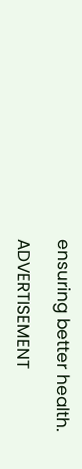ensuring better health.

ADVERTISEMENT